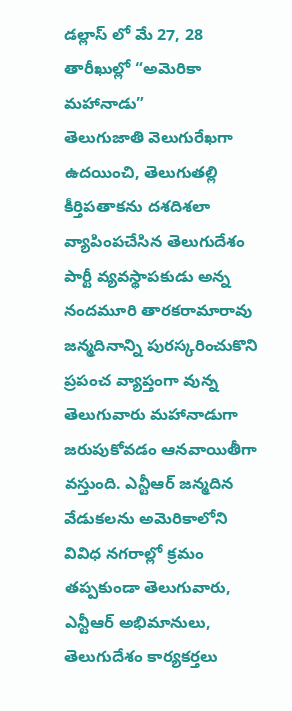డల్లాస్ లో మే 27, 28 తారీఖుల్లో “అమెరికా మహానాడు”
తెలుగుజాతి వెలుగురేఖగా ఉదయించి, తెలుగుతల్లి కీర్తిపతాకను దశదిశలా వ్యాపింపచేసిన తెలుగుదేశం పార్టీ వ్యవస్థాపకుడు అన్న నందమూరి తారకరామారావు జన్మదినాన్ని పురస్కరించుకొని ప్రపంచ వ్యాప్తంగా వున్న తెలుగువారు మహానాడుగా జరుపుకోవడం ఆనవాయితీగా వస్తుంది. ఎన్టీఆర్ జన్మదిన వేడుకలను అమెరికాలోని వివిధ నగరాల్లో క్రమం తప్పకుండా తెలుగువారు, ఎన్టీఆర్ అభిమానులు, తెలుగుదేశం కార్యకర్తలు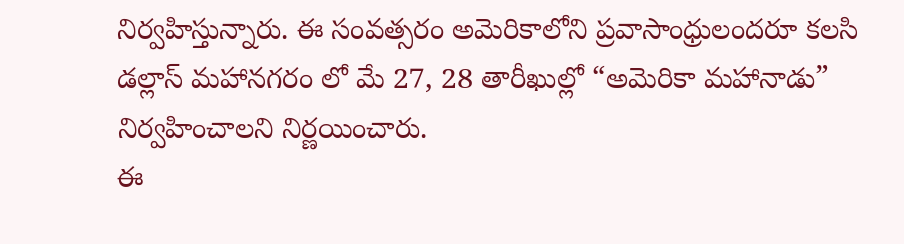నిర్వహిస్తున్నారు. ఈ సంవత్సరం అమెరికాలోని ప్రవాసాంధ్రులందరూ కలసి డల్లాస్ మహానగరం లో మే 27, 28 తారీఖుల్లో “అమెరికా మహానాడు” నిర్వహించాలని నిర్ణయించారు.
ఈ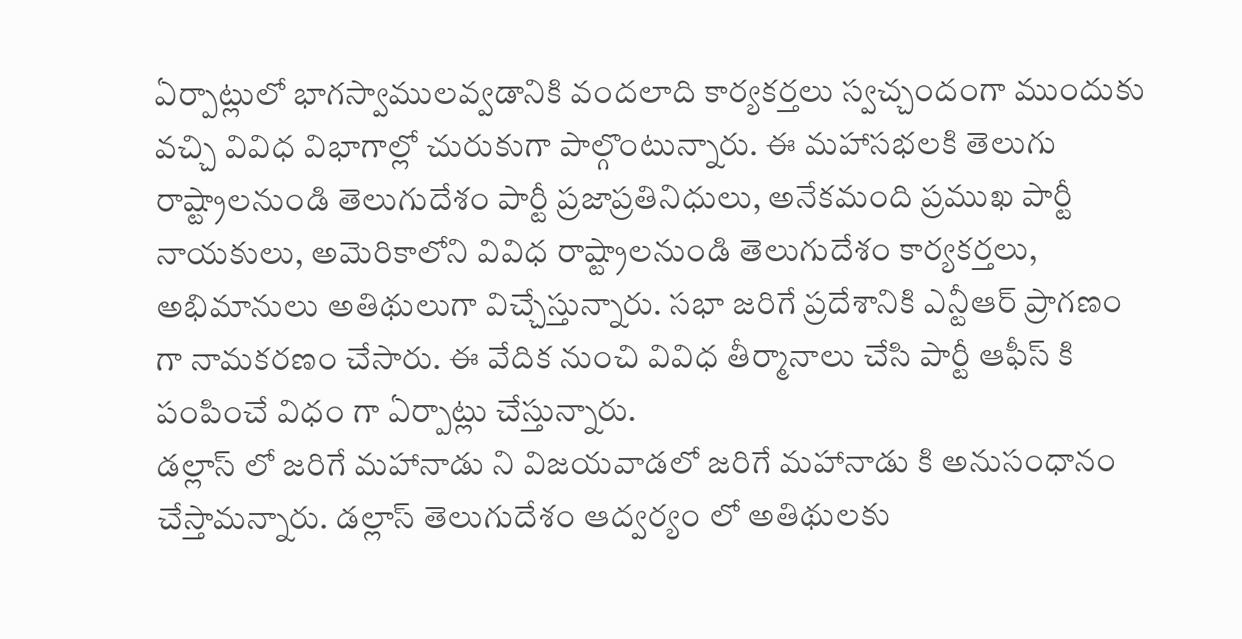ఏర్పాట్లులో భాగస్వాములవ్వడానికి వందలాది కార్యకర్తలు స్వచ్చందంగా ముందుకు వచ్చి వివిధ విభాగాల్లో చురుకుగా పాల్గొంటున్నారు. ఈ మహాసభలకి తెలుగు రాష్ట్రాలనుండి తెలుగుదేశం పార్టీ ప్రజాప్రతినిధులు, అనేకమంది ప్రముఖ పార్టీ నాయకులు, అమెరికాలోని వివిధ రాష్ట్రాలనుండి తెలుగుదేశం కార్యకర్తలు, అభిమానులు అతిథులుగా విచ్చేస్తున్నారు. సభా జరిగే ప్రదేశానికి ఎన్టీఆర్ ప్రాగణం గా నామకరణం చేసారు. ఈ వేదిక నుంచి వివిధ తీర్మానాలు చేసి పార్టీ ఆఫీస్ కి పంపించే విధం గా ఏర్పాట్లు చేస్తున్నారు.
డల్లాస్ లో జరిగే మహానాడు ని విజయవాడలో జరిగే మహానాడు కి అనుసంధానం చేస్తామన్నారు. డల్లాస్ తెలుగుదేశం ఆద్వర్యం లో అతిథులకు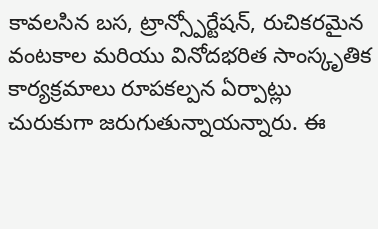కావలసిన బస, ట్రాన్స్పోర్టేషన్, రుచికరమైన వంటకాల మరియు వినోదభరిత సాంస్కృతిక కార్యక్రమాలు రూపకల్పన ఏర్పాట్లు చురుకుగా జరుగుతున్నాయన్నారు. ఈ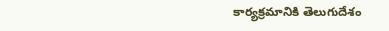కార్యక్రమానికి తెలుగుదేశం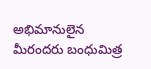అభిమానులైన మీరందరు బంధుమిత్ర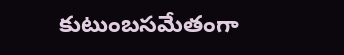కుటుంబసమేతంగా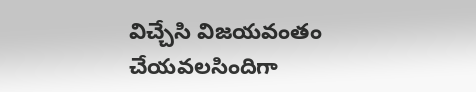విచ్చేసి విజయవంతం చేయవలసిందిగా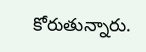కోరుతున్నారు.